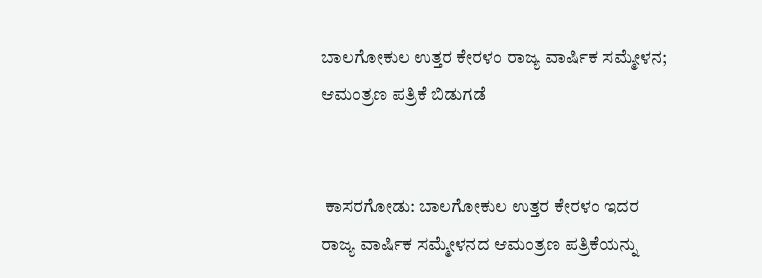ಬಾಲಗೋಕುಲ ಉತ್ತರ ಕೇರಳಂ ರಾಜ್ಯ ವಾರ್ಷಿಕ ಸಮ್ಮೇಳನ; ಆಮಂತ್ರಣ ಪತ್ರಿಕೆ ಬಿಡುಗಡೆ


 ಕಾಸರಗೋಡು: ಬಾಲಗೋಕುಲ ಉತ್ತರ ಕೇರಳಂ ಇದರ ರಾಜ್ಯ ವಾರ್ಷಿಕ ಸಮ್ಮೇಳನದ ಆಮಂತ್ರಣ ಪತ್ರಿಕೆಯನ್ನು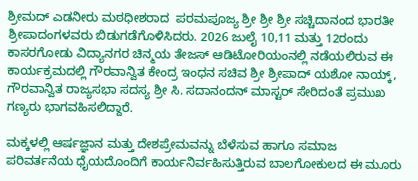ಶ್ರೀಮದ್ ಎಡನೀರು ಮಠಧೀಶರಾದ  ಪರಮಪೂಜ್ಯ ಶ್ರೀ ಶ್ರೀ ಶ್ರೀ ಸಚ್ಚಿದಾನಂದ ಭಾರತೀ ಶ್ರೀಪಾದಂಗಳವರು ಬಿಡುಗಡೆಗೊಳಿಸಿದರು. 2026 ಜುಲೈ 10,11 ಮತ್ತು 12ರಂದು ಕಾಸರಗೋಡು ವಿದ್ಯಾನಗರ ಚಿನ್ಮಯ ತೇಜಸ್ ಆಡಿಟೋರಿಯಂನಲ್ಲಿ ನಡೆಯಲಿರುವ ಈ ಕಾರ್ಯಕ್ರಮದಲ್ಲಿ ಗೌರವಾನ್ವಿತ ಕೇಂದ್ರ ಇಂಧನ ಸಚಿವ ಶ್ರೀ ಶ್ರೀಪಾದ್ ಯಶೋ ನಾಯ್ಕ್, ಗೌರವಾನ್ವಿತ ರಾಜ್ಯಸಭಾ ಸದಸ್ಯ ಶ್ರೀ ಸಿ. ಸದಾನಂದನ್ ಮಾಸ್ಟರ್ ಸೇರಿದಂತೆ ಪ್ರಮುಖ ಗಣ್ಯರು ಭಾಗವಹಿಸಲಿದ್ದಾರೆ.

ಮಕ್ಕಳಲ್ಲಿ ಆರ್ಷಜ್ಞಾನ ಮತ್ತು ದೇಶಪ್ರೇಮವನ್ನು ಬೆಳೆಸುವ ಹಾಗೂ ಸಮಾಜ ಪರಿವರ್ತನೆಯ ಧೈಯದೊಂದಿಗೆ ಕಾರ್ಯನಿರ್ವಹಿಸುತ್ತಿರುವ ಬಾಲಗೋಕುಲದ ಈ ಮೂರು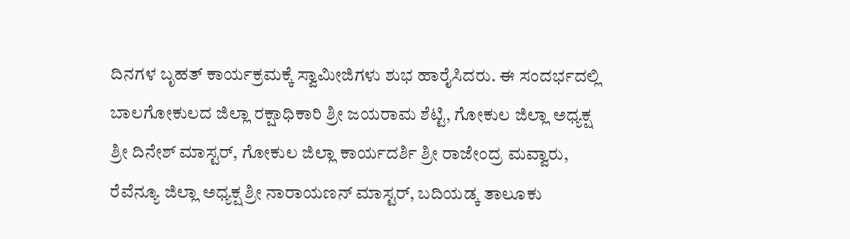ದಿನಗಳ ಬೃಹತ್ ಕಾರ್ಯಕ್ರಮಕ್ಕೆ ಸ್ವಾಮೀಜಿಗಳು ಶುಭ ಹಾರೈಸಿದರು. ಈ ಸಂದರ್ಭದಲ್ಲಿ ಬಾಲಗೋಕುಲದ ಜಿಲ್ಲಾ ರಕ್ಷಾಧಿಕಾರಿ ಶ್ರೀ ಜಯರಾಮ ಶೆಟ್ಟಿ, ಗೋಕುಲ ಜಿಲ್ಲಾ ಅಧ್ಯಕ್ಷ ಶ್ರೀ ದಿನೇಶ್ ಮಾಸ್ಟರ್, ಗೋಕುಲ ಜಿಲ್ಲಾ ಕಾರ್ಯದರ್ಶಿ ಶ್ರೀ ರಾಜೇಂದ್ರ ಮವ್ವಾರು, ರೆವೆನ್ಯೂ ಜಿಲ್ಲಾ ಅಧ್ಯಕ್ಷ ಶ್ರೀ ನಾರಾಯಣನ್ ಮಾಸ್ಟರ್, ಬದಿಯಡ್ಕ ತಾಲೂಕು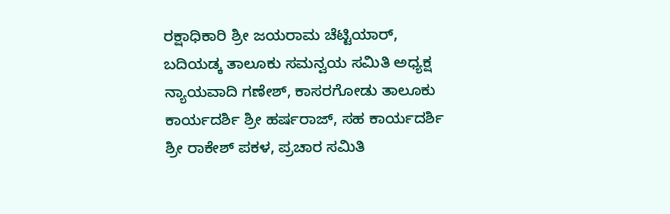ರಕ್ಷಾಧಿಕಾರಿ ಶ್ರೀ ಜಯರಾಮ ಚೆಟ್ಟಿಯಾರ್, ಬದಿಯಡ್ಕ ತಾಲೂಕು ಸಮನ್ವಯ ಸಮಿತಿ ಅಧ್ಯಕ್ಷ ನ್ಯಾಯವಾದಿ ಗಣೇಶ್, ಕಾಸರಗೋಡು ತಾಲೂಕು ಕಾರ್ಯದರ್ಶಿ ಶ್ರೀ ಹರ್ಷರಾಜ್, ಸಹ ಕಾರ್ಯದರ್ಶಿ ಶ್ರೀ ರಾಕೇಶ್ ಪಕಳ, ಪ್ರಚಾರ ಸಮಿತಿ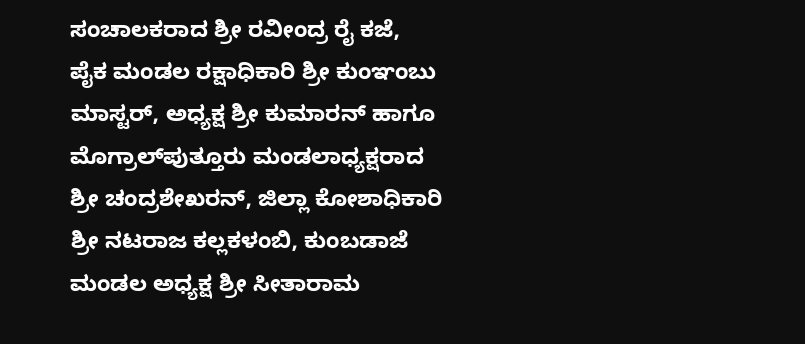ಸಂಚಾಲಕರಾದ ಶ್ರೀ ರವೀಂದ್ರ ರೈ ಕಜೆ, ಪೈಕ ಮಂಡಲ ರಕ್ಷಾಧಿಕಾರಿ ಶ್ರೀ ಕುಂಞಂಬು ಮಾಸ್ಟರ್, ಅಧ್ಯಕ್ಷ ಶ್ರೀ ಕುಮಾರನ್ ಹಾಗೂ ಮೊಗ್ರಾಲ್‌ಪುತ್ತೂರು ಮಂಡಲಾಧ್ಯಕ್ಷರಾದ ಶ್ರೀ ಚಂದ್ರಶೇಖರನ್, ಜಿಲ್ಲಾ ಕೋಶಾಧಿಕಾರಿ ಶ್ರೀ ನಟರಾಜ ಕಲ್ಲಕಳಂಬಿ, ಕುಂಬಡಾಜೆ ಮಂಡಲ ಅಧ್ಯಕ್ಷ ಶ್ರೀ ಸೀತಾರಾಮ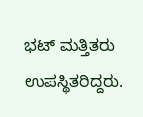ಭಟ್ ಮತ್ತಿತರು ಉಪಸ್ಥಿತರಿದ್ದರು.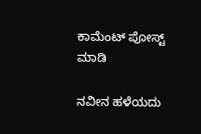ಕಾಮೆಂಟ್‌‌ ಪೋಸ್ಟ್‌ ಮಾಡಿ

ನವೀನ ಹಳೆಯದು